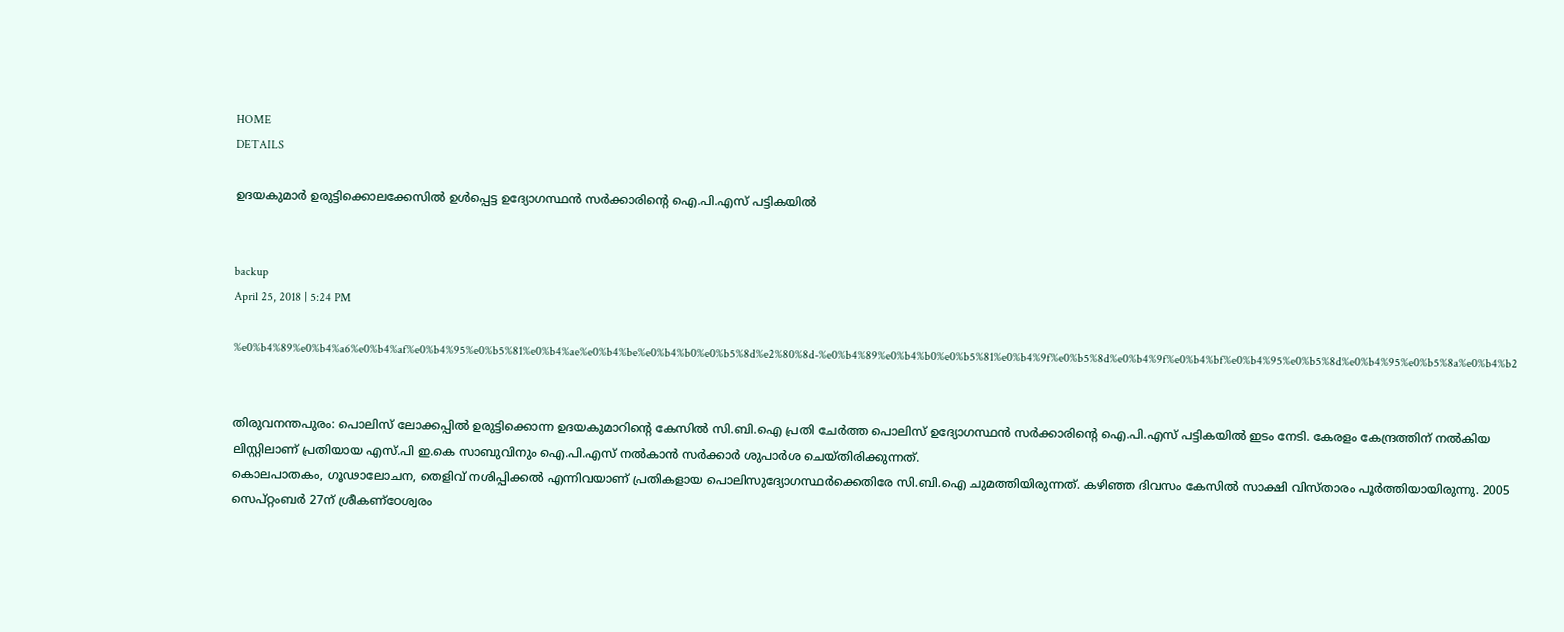HOME
DETAILS

ഉദയകുമാര്‍ ഉരുട്ടിക്കൊലക്കേസില്‍ ഉള്‍പ്പെട്ട ഉദ്യോഗസ്ഥന്‍ സര്‍ക്കാരിന്റെ ഐ.പി.എസ് പട്ടികയില്‍


backup
April 25, 2018 | 5:24 PM

%e0%b4%89%e0%b4%a6%e0%b4%af%e0%b4%95%e0%b5%81%e0%b4%ae%e0%b4%be%e0%b4%b0%e0%b5%8d%e2%80%8d-%e0%b4%89%e0%b4%b0%e0%b5%81%e0%b4%9f%e0%b5%8d%e0%b4%9f%e0%b4%bf%e0%b4%95%e0%b5%8d%e0%b4%95%e0%b5%8a%e0%b4%b2


തിരുവനന്തപുരം: പൊലിസ് ലോക്കപ്പില്‍ ഉരുട്ടിക്കൊന്ന ഉദയകുമാറിന്റെ കേസില്‍ സി.ബി.ഐ പ്രതി ചേര്‍ത്ത പൊലിസ് ഉദ്യോഗസ്ഥന്‍ സര്‍ക്കാരിന്റെ ഐ.പി.എസ് പട്ടികയില്‍ ഇടം നേടി. കേരളം കേന്ദ്രത്തിന് നല്‍കിയ ലിസ്റ്റിലാണ് പ്രതിയായ എസ്.പി ഇ.കെ സാബുവിനും ഐ.പി.എസ് നല്‍കാന്‍ സര്‍ക്കാര്‍ ശുപാര്‍ശ ചെയ്തിരിക്കുന്നത്.
കൊലപാതകം, ഗൂഢാലോചന, തെളിവ് നശിപ്പിക്കല്‍ എന്നിവയാണ് പ്രതികളായ പൊലിസുദ്യോഗസ്ഥര്‍ക്കെതിരേ സി.ബി.ഐ ചുമത്തിയിരുന്നത്. കഴിഞ്ഞ ദിവസം കേസില്‍ സാക്ഷി വിസ്താരം പൂര്‍ത്തിയായിരുന്നു. 2005 സെപ്റ്റംബര്‍ 27ന് ശ്രീകണ്‌ഠേശ്വരം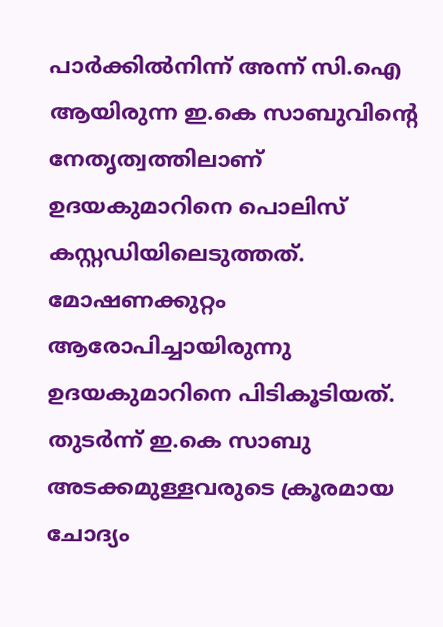പാര്‍ക്കില്‍നിന്ന് അന്ന് സി.ഐ ആയിരുന്ന ഇ.കെ സാബുവിന്റെ നേതൃത്വത്തിലാണ് ഉദയകുമാറിനെ പൊലിസ് കസ്റ്റഡിയിലെടുത്തത്.
മോഷണക്കുറ്റം ആരോപിച്ചായിരുന്നു ഉദയകുമാറിനെ പിടികൂടിയത്. തുടര്‍ന്ന് ഇ.കെ സാബു അടക്കമുള്ളവരുടെ ക്രൂരമായ ചോദ്യം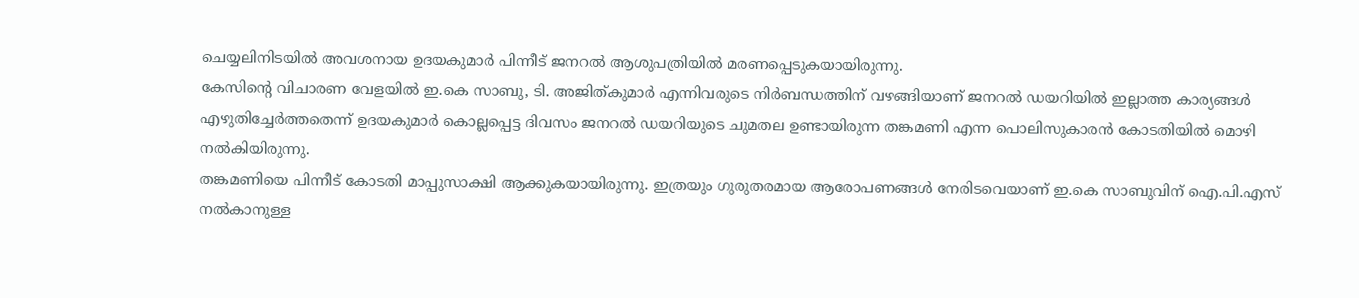ചെയ്യലിനിടയില്‍ അവശനായ ഉദയകുമാര്‍ പിന്നീട് ജനറല്‍ ആശുപത്രിയില്‍ മരണപ്പെടുകയായിരുന്നു.
കേസിന്റെ വിചാരണ വേളയില്‍ ഇ.കെ സാബു, ടി. അജിത്കുമാര്‍ എന്നിവരുടെ നിര്‍ബന്ധത്തിന് വഴങ്ങിയാണ് ജനറല്‍ ഡയറിയില്‍ ഇല്ലാത്ത കാര്യങ്ങള്‍ എഴുതിച്ചേര്‍ത്തതെന്ന് ഉദയകുമാര്‍ കൊല്ലപ്പെട്ട ദിവസം ജനറല്‍ ഡയറിയുടെ ചുമതല ഉണ്ടായിരുന്ന തങ്കമണി എന്ന പൊലിസുകാരന്‍ കോടതിയില്‍ മൊഴി നല്‍കിയിരുന്നു.
തങ്കമണിയെ പിന്നീട് കോടതി മാപ്പുസാക്ഷി ആക്കുകയായിരുന്നു. ഇത്രയും ഗുരുതരമായ ആരോപണങ്ങള്‍ നേരിടവെയാണ് ഇ.കെ സാബുവിന് ഐ.പി.എസ് നല്‍കാനുള്ള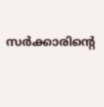സര്‍ക്കാരിന്റെ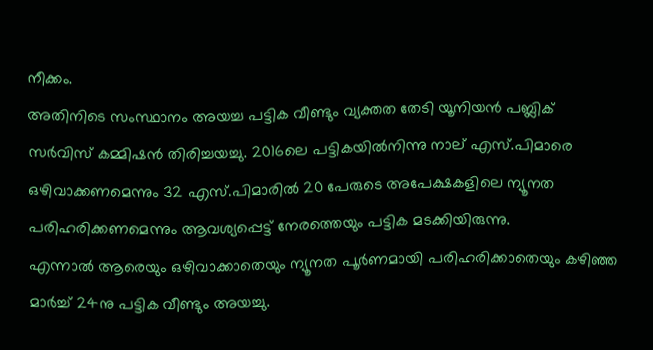നീക്കം.
അതിനിടെ സംസ്ഥാനം അയച്ച പട്ടിക വീണ്ടും വ്യക്തത തേടി യൂനിയന്‍ പബ്ലിക് സര്‍വിസ് കമ്മിഷന്‍ തിരിച്ചയച്ചു. 2016ലെ പട്ടികയില്‍നിന്നു നാല് എസ്.പിമാരെ ഒഴിവാക്കണമെന്നും 32 എസ്.പിമാരില്‍ 20 പേരുടെ അപേക്ഷകളിലെ ന്യൂനത പരിഹരിക്കണമെന്നും ആവശ്യപ്പെട്ട് നേരത്തെയും പട്ടിക മടക്കിയിരുന്നു.
എന്നാല്‍ ആരെയും ഒഴിവാക്കാതെയും ന്യൂനത പൂര്‍ണമായി പരിഹരിക്കാതെയും കഴിഞ്ഞ മാര്‍ച്ച് 24നു പട്ടിക വീണ്ടും അയച്ചു.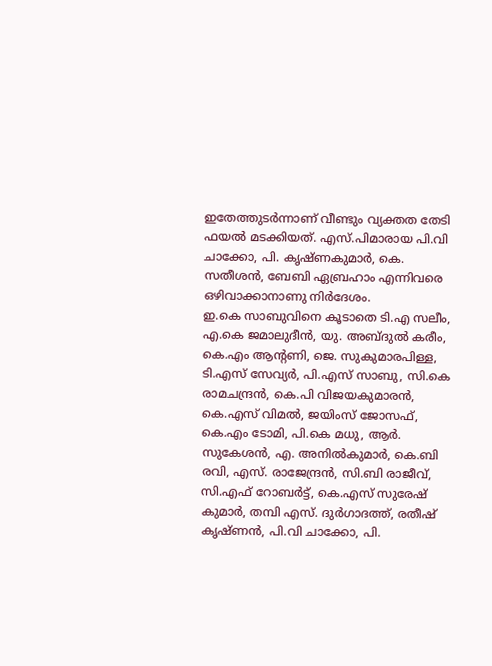ഇതേത്തുടര്‍ന്നാണ് വീണ്ടും വ്യക്തത തേടി ഫയല്‍ മടക്കിയത്. എസ്.പിമാരായ പി.വി ചാക്കോ, പി. കൃഷ്ണകുമാര്‍, കെ. സതീശന്‍, ബേബി ഏബ്രഹാം എന്നിവരെ ഒഴിവാക്കാനാണു നിര്‍ദേശം.
ഇ.കെ സാബുവിനെ കൂടാതെ ടി.എ സലീം, എ.കെ ജമാലുദീന്‍, യു. അബ്ദുല്‍ കരീം, കെ.എം ആന്റണി, ജെ. സുകുമാരപിള്ള, ടി.എസ് സേവ്യര്‍, പി.എസ് സാബു, സി.കെ രാമചന്ദ്രന്‍, കെ.പി വിജയകുമാരന്‍, കെ.എസ് വിമല്‍, ജയിംസ് ജോസഫ്, കെ.എം ടോമി, പി.കെ മധു, ആര്‍. സുകേശന്‍, എ. അനില്‍കുമാര്‍, കെ.ബി രവി, എസ്. രാജേന്ദ്രന്‍, സി.ബി രാജീവ്, സി.എഫ് റോബര്‍ട്ട്, കെ.എസ് സുരേഷ് കുമാര്‍, തമ്പി എസ്. ദുര്‍ഗാദത്ത്, രതീഷ് കൃഷ്ണന്‍, പി.വി ചാക്കോ, പി.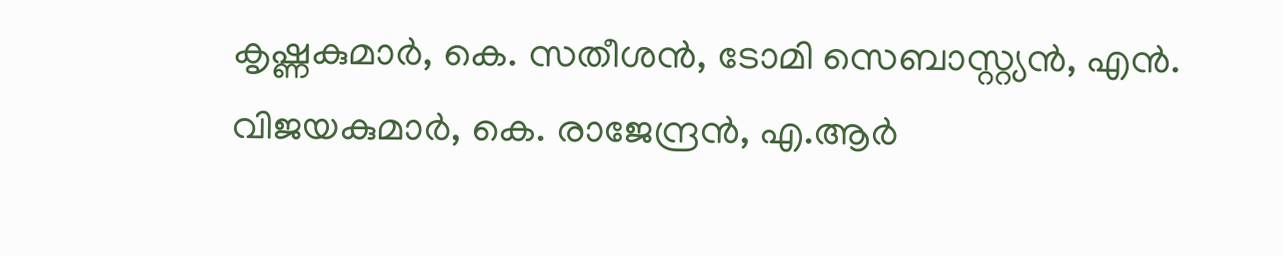കൃഷ്ണകുമാര്‍, കെ. സതീശന്‍, ടോമി സെബാസ്റ്റ്യന്‍, എന്‍. വിജയകുമാര്‍, കെ. രാജേന്ദ്രന്‍, എ.ആര്‍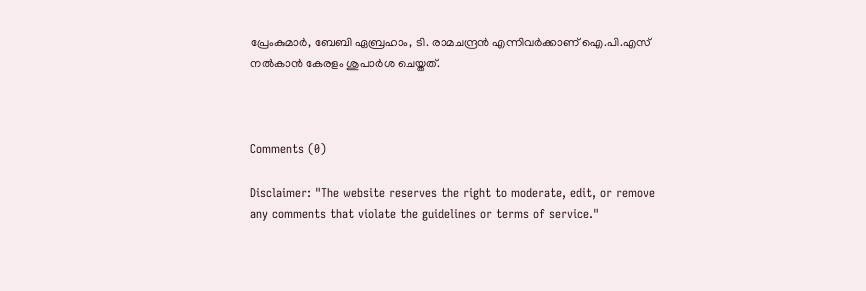പ്രേംകുമാര്‍, ബേബി ഏബ്രഹാം, ടി. രാമചന്ദ്രന്‍ എന്നിവര്‍ക്കാണ് ഐ.പി.എസ് നല്‍കാന്‍ കേരളം ശുപാര്‍ശ ചെയ്തത്.



Comments (0)

Disclaimer: "The website reserves the right to moderate, edit, or remove any comments that violate the guidelines or terms of service."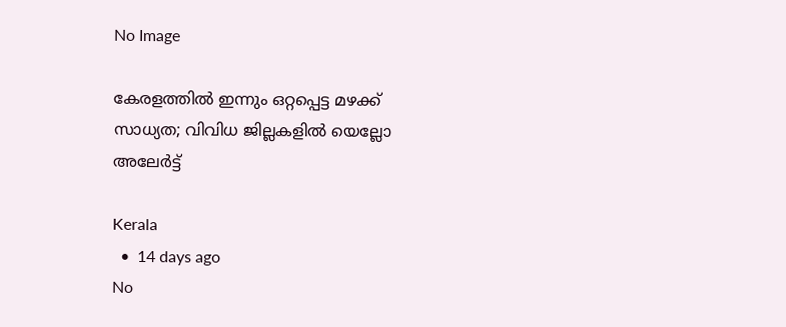No Image

കേരളത്തിൽ ഇന്നും ഒറ്റപ്പെട്ട മഴക്ക് സാധ്യത; വിവിധ ജില്ലകളിൽ യെല്ലോ അലേർട്ട്

Kerala
  •  14 days ago
No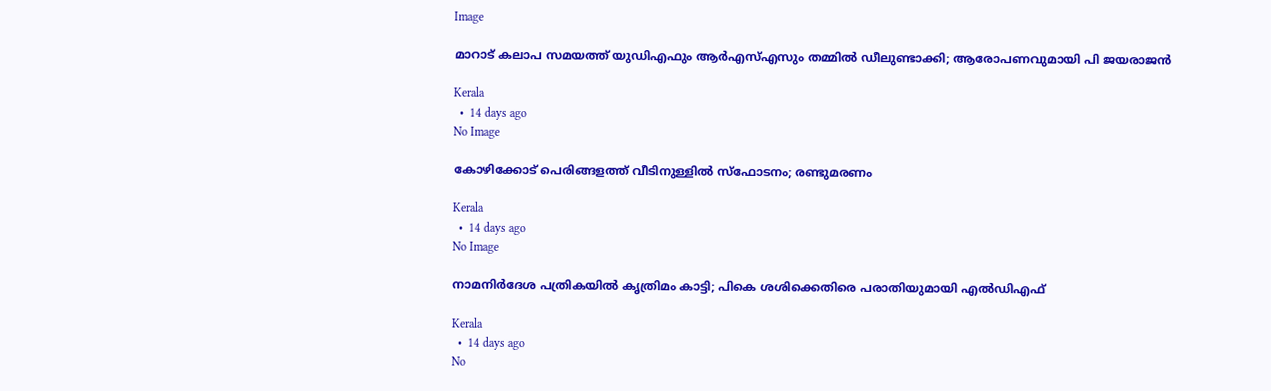Image

മാറാട് കലാപ സമയത്ത് യുഡിഎഫും ആര്‍എസ്എസും തമ്മില്‍ ഡീലുണ്ടാക്കി; ആരോപണവുമായി പി ജയരാജന്‍

Kerala
  •  14 days ago
No Image

കോഴിക്കോട് പെരിങ്ങളത്ത് വീടിനുള്ളില്‍ സ്‌ഫോടനം; രണ്ടുമരണം

Kerala
  •  14 days ago
No Image

നാമനിര്‍ദേശ പത്രികയില്‍ കൃത്രിമം കാട്ടി; പികെ ശശിക്കെതിരെ പരാതിയുമായി എല്‍ഡിഎഫ്

Kerala
  •  14 days ago
No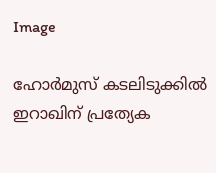Image

ഹോർമുസ് കടലിടുക്കിൽ ഇറാഖിന് പ്രത്യേക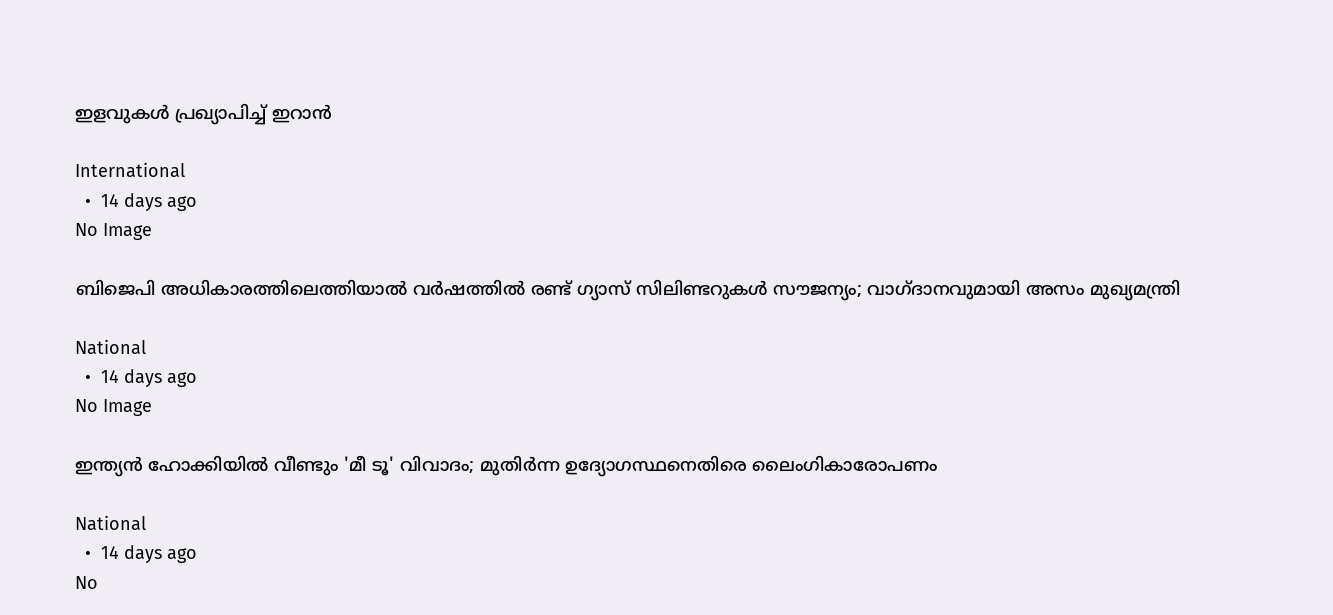ഇളവുകൾ പ്രഖ്യാപിച്ച് ഇറാൻ

International
  •  14 days ago
No Image

ബിജെപി അധികാരത്തിലെത്തിയാല്‍ വര്‍ഷത്തില്‍ രണ്ട് ഗ്യാസ് സിലിണ്ടറുകള്‍ സൗജന്യം; വാഗ്ദാനവുമായി അസം മുഖ്യമന്ത്രി

National
  •  14 days ago
No Image

ഇന്ത്യൻ ഹോക്കിയിൽ വീണ്ടും 'മീ ടൂ' വിവാദം; മുതിർന്ന ഉദ്യോഗസ്ഥനെതിരെ ലൈംഗികാരോപണം‌

National
  •  14 days ago
No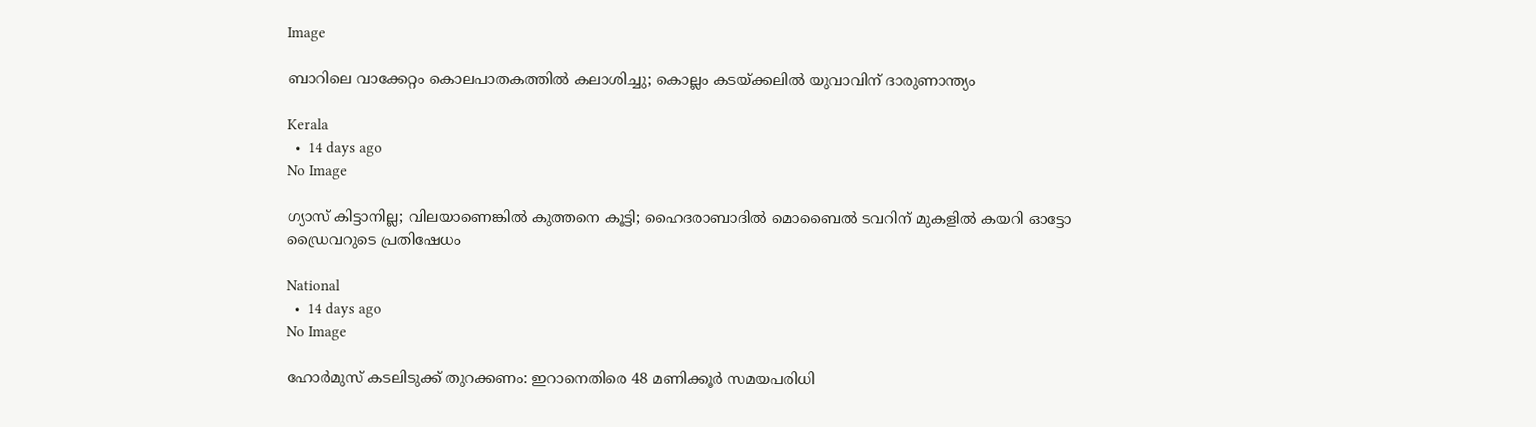Image

ബാറിലെ വാക്കേറ്റം കൊലപാതകത്തില്‍ കലാശിച്ചു; കൊല്ലം കടയ്ക്കലില്‍ യുവാവിന് ദാരുണാന്ത്യം

Kerala
  •  14 days ago
No Image

ഗ്യാസ് കിട്ടാനില്ല; വിലയാണെങ്കില്‍ കുത്തനെ കൂട്ടി; ഹൈദരാബാദില്‍ മൊബൈല്‍ ടവറിന് മുകളില്‍ കയറി ഓട്ടോ ഡ്രൈവറുടെ പ്രതിഷേധം

National
  •  14 days ago
No Image

ഹോർമുസ് കടലിടുക്ക് തുറക്കണം: ഇറാനെതിരെ 48 മണിക്കൂർ സമയപരിധി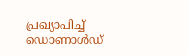പ്രഖ്യാപിച്ച് ഡൊണാൾഡ്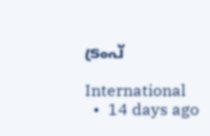ട്രംപ്

International
  •  14 days ago